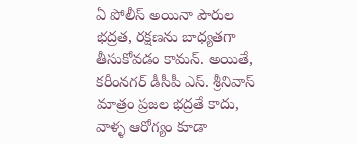ఏ పోలీస్ అయినా పౌరుల భద్రత, రక్షణను బాధ్యతగా తీసుకోవడం కామన్. అయితే, కరీంనగర్ డీసీపీ ఎస్. శ్రీనివాస్ మాత్రం ప్రజల భద్రతే కాదు, వాళ్ళ ఆరోగ్యం కూడా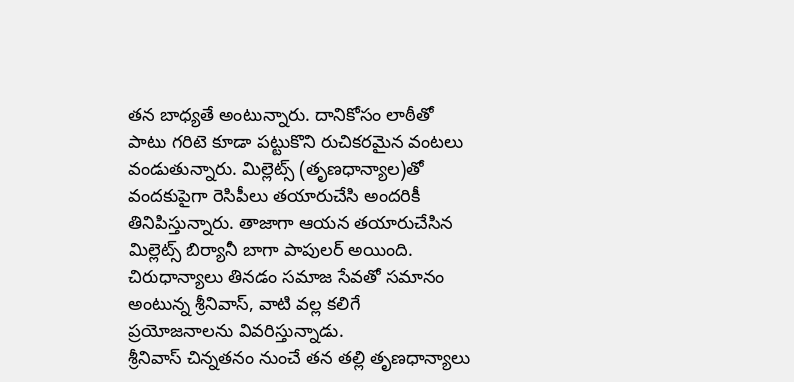తన బాధ్యతే అంటున్నారు. దానికోసం లాఠీతో పాటు గరిటె కూడా పట్టుకొని రుచికరమైన వంటలు వండుతున్నారు. మిల్లెట్స్ (తృణధాన్యాల)తో వందకుపైగా రెసిపీలు తయారుచేసి అందరికీ తినిపిస్తున్నారు. తాజాగా ఆయన తయారుచేసిన మిల్లెట్స్ బిర్యానీ బాగా పాపులర్ అయింది. చిరుధాన్యాలు తినడం సమాజ సేవతో సమానం అంటున్న శ్రీనివాస్, వాటి వల్ల కలిగే ప్రయోజనాలను వివరిస్తున్నాడు.
శ్రీనివాస్ చిన్నతనం నుంచే తన తల్లి తృణధాన్యాలు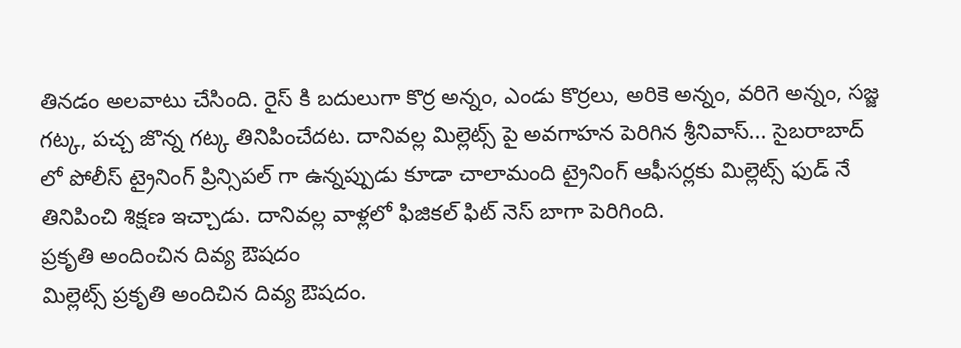తినడం అలవాటు చేసింది. రైస్ కి బదులుగా కొర్ర అన్నం, ఎండు కొర్రలు, అరికె అన్నం, వరిగె అన్నం, సజ్జ గట్క, పచ్చ జొన్న గట్క తినిపించేదట. దానివల్ల మిల్లెట్స్ పై అవగాహన పెరిగిన శ్రీనివాస్... సైబరాబాద్ లో పోలీస్ ట్రైనింగ్ ప్రిన్సిపల్ గా ఉన్నప్పుడు కూడా చాలామంది ట్రైనింగ్ ఆఫీసర్లకు మిల్లెట్స్ ఫుడ్ నే తినిపించి శిక్షణ ఇచ్చాడు. దానివల్ల వాళ్లలో ఫిజికల్ ఫిట్ నెస్ బాగా పెరిగింది.
ప్రకృతి అందించిన దివ్య ఔషదం
మిల్లెట్స్ ప్రకృతి అందిచిన దివ్య ఔషదం.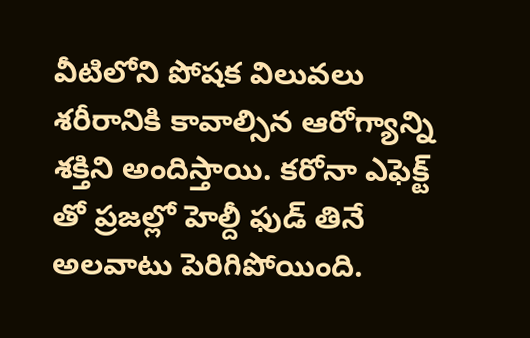వీటిలోని పోషక విలువలు శరీరానికి కావాల్సిన ఆరోగ్యాన్ని శక్తిని అందిస్తాయి. కరోనా ఎఫెక్ట్ తో ప్రజల్లో హెల్దీ ఫుడ్ తినే అలవాటు పెరిగిపోయింది.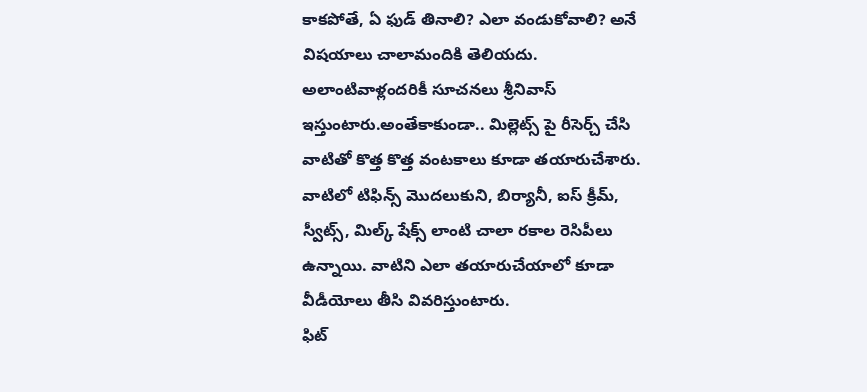కాకపోతే, ఏ ఫుడ్ తినాలి? ఎలా వండుకోవాలి? అనే విషయాలు చాలామందికి తెలియదు. అలాంటివాళ్లందరికీ సూచనలు శ్రీనివాస్ ఇస్తుంటారు.అంతేకాకుండా.. మిల్లెట్స్ పై రీసెర్చ్ చేసి వాటితో కొత్త కొత్త వంటకాలు కూడా తయారుచేశారు. వాటిలో టిఫిన్స్ మొదలుకుని, బిర్యానీ, ఐస్ క్రీమ్, స్వీట్స్, మిల్క్ షేక్స్ లాంటి చాలా రకాల రెసిపీలు ఉన్నాయి. వాటిని ఎలా తయారుచేయాలో కూడా వీడీయోలు తీసి వివరిస్తుంటారు.
ఫిట్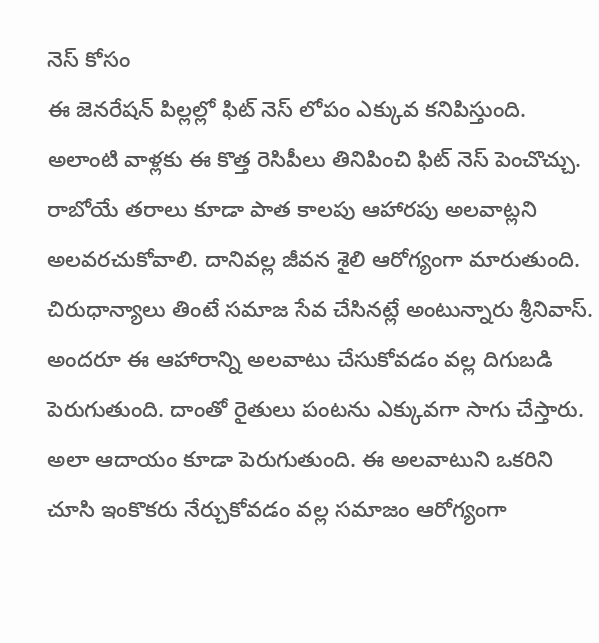నెస్ కోసం
ఈ జెనరేషన్ పిల్లల్లో ఫిట్ నెస్ లోపం ఎక్కువ కనిపిస్తుంది. అలాంటి వాళ్లకు ఈ కొత్త రెసిపీలు తినిపించి ఫిట్ నెస్ పెంచొచ్చు. రాబోయే తరాలు కూడా పాత కాలపు ఆహారపు అలవాట్లని అలవరచుకోవాలి. దానివల్ల జీవన శైలి ఆరోగ్యంగా మారుతుంది. చిరుధాన్యాలు తింటే సమాజ సేవ చేసినట్లే అంటున్నారు శ్రీనివాస్. అందరూ ఈ ఆహారాన్ని అలవాటు చేసుకోవడం వల్ల దిగుబడి పెరుగుతుంది. దాంతో రైతులు పంటను ఎక్కువగా సాగు చేస్తారు. అలా ఆదాయం కూడా పెరుగుతుంది. ఈ అలవాటుని ఒకరిని చూసి ఇంకొకరు నేర్చుకోవడం వల్ల సమాజం ఆరోగ్యంగా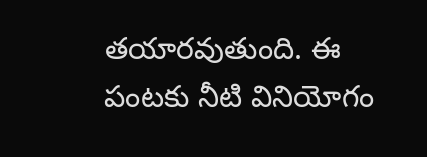తయారవుతుంది. ఈ పంటకు నీటి వినియోగం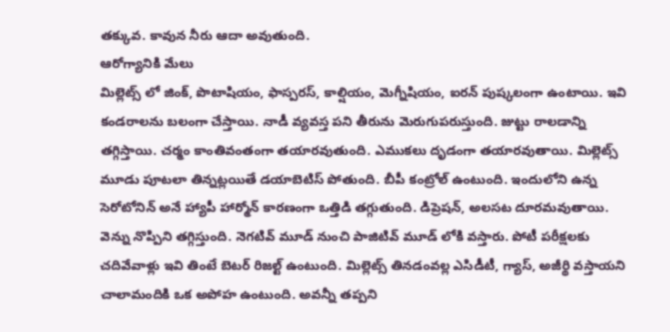తక్కువ. కావున నీరు ఆదా అవుతుంది.
ఆరోగ్యానికి మేలు
మిల్లెట్స్ లో జింక్, పొటాషియం, ఫాస్పరస్, కాల్షియం, మెగ్నీషియం, ఐరన్ పుష్కలంగా ఉంటాయి. ఇవి కండరాలను బలంగా చేస్తాయి. నాడీ వ్యవస్త పని తీరును మెరుగుపరుస్తుంది. జుట్టు రాలడాన్ని తగ్గిస్తాయి. చర్మం కాంతివంతంగా తయారవుతుంది. ఎముకలు దృడంగా తయారవుతాయి. మిల్లెట్స్ మూడు పూటలా తిన్నట్లయితే డయాబెటిస్ పోతుంది. బీపీ కంట్రోల్ ఉంటుంది. ఇందులోని ఉన్న సెరోటోనిన్ అనే హ్యాపీ హార్మోన్ కారణంగా ఒత్తిడి తగ్గుతుంది. డిప్రెషన్, అలసట దూరమవుతాయి. వెన్ను నొప్పిని తగ్గిస్తుంది. నెగటివ్ మూడ్ నుంచి పాజిటివ్ మూడ్ లోకి వస్తారు. పోటీ పరీక్షలకు చదివేవాళ్లు ఇవి తింటే బెటర్ రిజల్ట్ ఉంటుంది. మిల్లెట్స్ తినడంవల్ల ఎసిడీటీ, గ్యాస్, అజీర్థి వస్తాయని చాలామందికి ఒక అపోహ ఉంటుంది. అవన్నీ తప్పని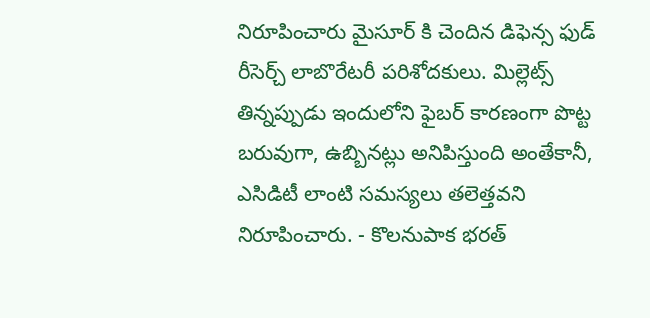నిరూపించారు మైసూర్ కి చెందిన డిఫెన్స ఫుడ్ రీసెర్చ్ లాబొరేటరీ పరిశోదకులు. మిల్లెట్స్ తిన్నప్పుడు ఇందులోని ఫైబర్ కారణంగా పొట్ట బరువుగా, ఉబ్బినట్లు అనిపిస్తుంది అంతేకానీ, ఎసిడిటీ లాంటి సమస్యలు తలెత్తవని నిరూపించారు. - కొలనుపాక భరత్